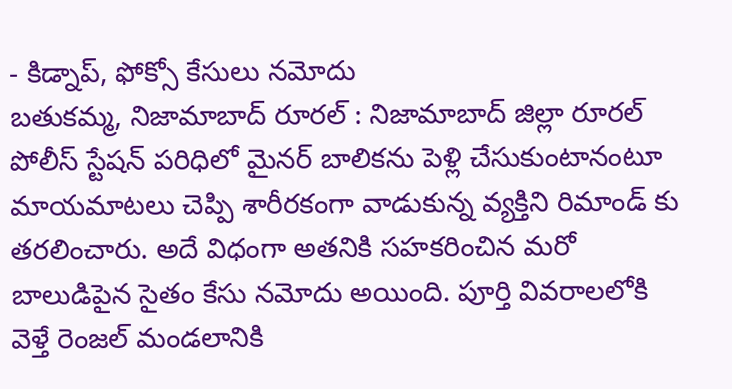- కిడ్నాప్, ఫోక్సో కేసులు నమోదు
బతుకమ్మ, నిజామాబాద్ రూరల్ : నిజామాబాద్ జిల్లా రూరల్ పోలీస్ స్టేషన్ పరిధిలో మైనర్ బాలికను పెళ్లి చేసుకుంటానంటూ మాయమాటలు చెప్పి శారీరకంగా వాడుకున్న వ్యక్తిని రిమాండ్ కు తరలించారు. అదే విధంగా అతనికి సహకరించిన మరో బాలుడిపైన సైతం కేసు నమోదు అయింది. పూర్తి వివరాలలోకి వెళ్తే రెంజల్ మండలానికి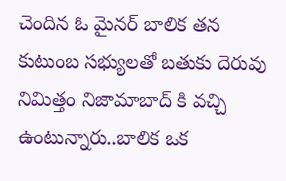చెందిన ఓ మైనర్ బాలిక తన కుటుంబ సభ్యులతో బతుకు దెరువు నిమిత్తం నిజామాబాద్ కి వచ్చి ఉంటున్నారు..బాలిక ఒక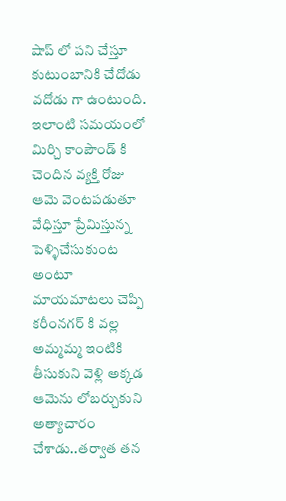షాప్ లో పని చేస్తూ కుటుంబానికి చేదోడు వదోడు గా ఉంటుంది. ఇలాంటి సమయంలో మిర్చి కాంపౌండ్ కి చెందిన వ్యక్తి రోజు ఆమె వెంటపడుతూ వేధిస్తూ ప్రేమిస్తున్న పెళ్ళిచేసుకుంట అంటూ మాయమాటలు చెప్పి కరీంనగర్ కి వల్ల అమ్మమ్మ ఇంటికి తీసుకుని వెళ్లి అక్కడ ఆమెను లోబర్చుకుని అత్యాచారం చేశాడు..తర్వాత తన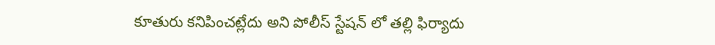కూతురు కనిపించట్లేదు అని పోలీస్ స్టేషన్ లో తల్లి ఫిర్యాదు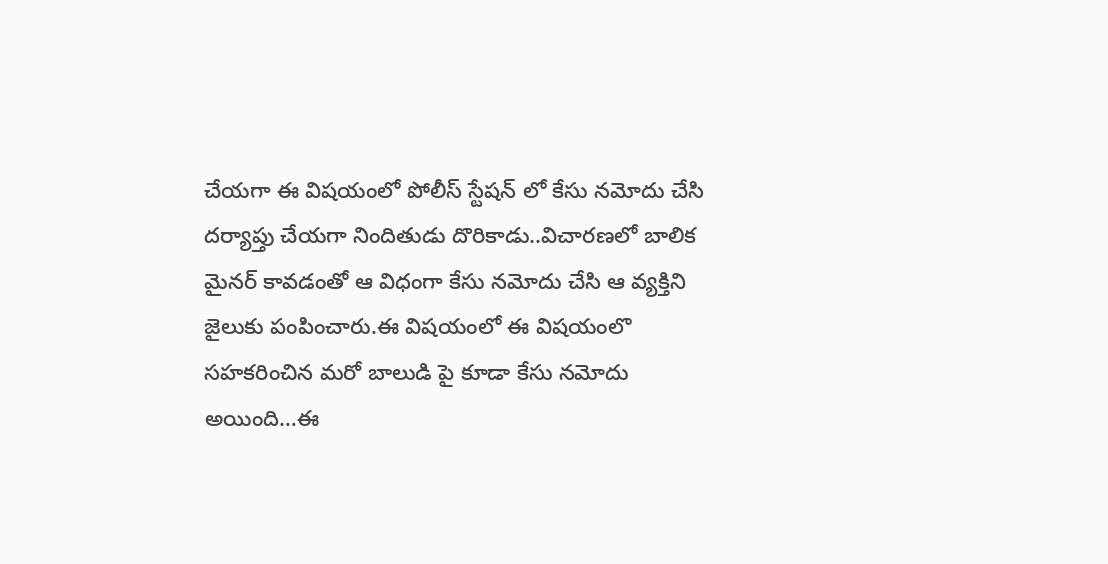చేయగా ఈ విషయంలో పోలీస్ స్టేషన్ లో కేసు నమోదు చేసి దర్యాప్తు చేయగా నిందితుడు దొరికాడు..విచారణలో బాలిక మైనర్ కావడంతో ఆ విధంగా కేసు నమోదు చేసి ఆ వ్యక్తిని జైలుకు పంపించారు.ఈ విషయంలో ఈ విషయంలొ సహకరించిన మరో బాలుడి పై కూడా కేసు నమోదు అయింది…ఈ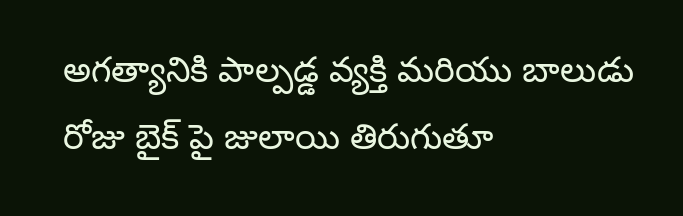అగత్యానికి పాల్పడ్డ వ్యక్తి మరియు బాలుడు రోజు బైక్ పై జులాయి తిరుగుతూ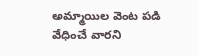అమ్మాయిల వెంట పడి వేధించే వారని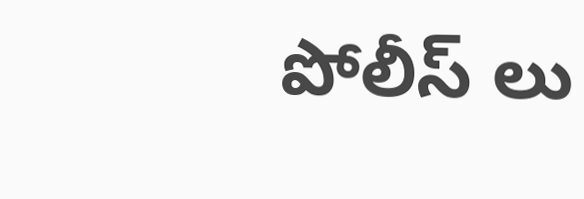పోలీస్ లు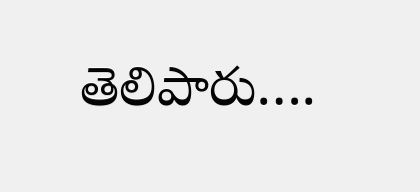తెలిపారు….